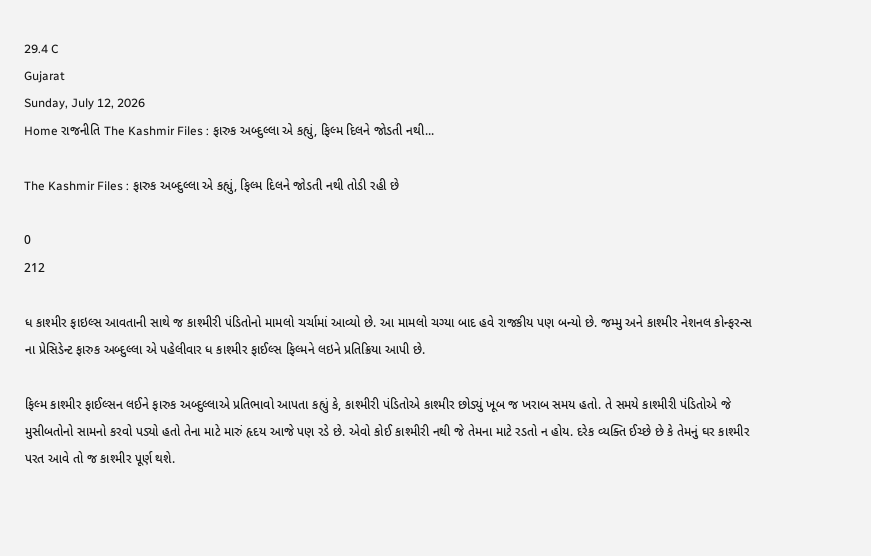29.4 C
Gujarat
Sunday, July 12, 2026
Home રાજનીતિ The Kashmir Files : ફારુક અબ્દુલ્લા એ કહ્યું, ફિલ્મ દિલને જોડતી નથી...

The Kashmir Files : ફારુક અબ્દુલ્લા એ કહ્યું, ફિલ્મ દિલને જોડતી નથી તોડી રહી છે

0
212

ધ કાશ્મીર ફાઇલ્સ આવતાની સાથે જ કાશ્મીરી પંડિતોનો મામલો ચર્ચામાં આવ્યો છે. આ મામલો ચગ્યા બાદ હવે રાજકીય પણ બન્યો છે. જમ્મુ અને કાશ્મીર નેશનલ કોન્ફરન્સ ના પ્રેસિડેન્ટ ફારુક અબ્દુલ્લા એ પહેલીવાર ધ કાશ્મીર ફાઈલ્સ ફિલ્મને લઇને પ્રતિક્રિયા આપી છે.

ફિલ્મ કાશ્મીર ફાઈલ્સન લઈને ફારુક અબ્દુલ્લાએ પ્રતિભાવો આપતા કહ્યું કે, કાશ્મીરી પંડિતોએ કાશ્મીર છોડ્યું ખૂબ જ ખરાબ સમય હતો. તે સમયે કાશ્મીરી પંડિતોએ જે મુસીબતોનો સામનો કરવો પડ્યો હતો તેના માટે મારું હૃદય આજે પણ રડે છે. એવો કોઈ કાશ્મીરી નથી જે તેમના માટે રડતો ન હોય. દરેક વ્યક્તિ ઈચ્છે છે કે તેમનું ઘર કાશ્મીર પરત આવે તો જ કાશ્મીર પૂર્ણ થશે.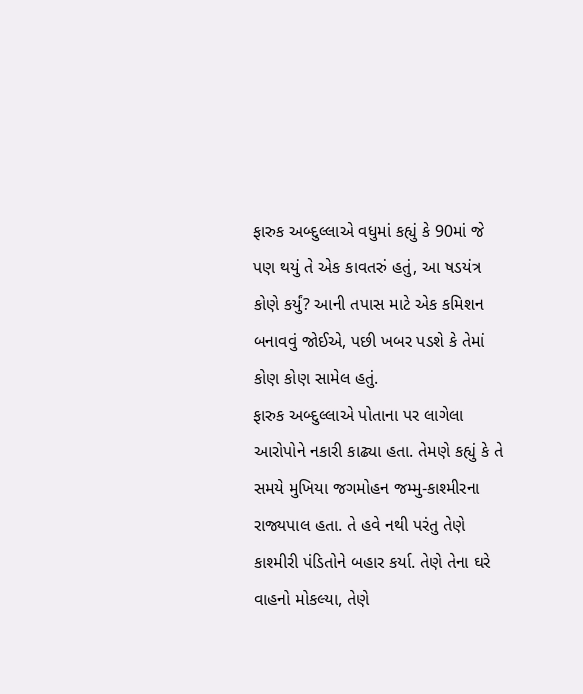ફારુક અબ્દુલ્લાએ વધુમાં કહ્યું કે 90માં જે પણ થયું તે એક કાવતરું હતું, આ ષડયંત્ર કોણે કર્યું? આની તપાસ માટે એક કમિશન બનાવવું જોઈએ, પછી ખબર પડશે કે તેમાં કોણ કોણ સામેલ હતું.
ફારુક અબ્દુલ્લાએ પોતાના પર લાગેલા આરોપોને નકારી કાઢ્યા હતા. તેમણે કહ્યું કે તે સમયે મુખિયા જગમોહન જમ્મુ-કાશ્મીરના રાજ્યપાલ હતા. તે હવે નથી પરંતુ તેણે કાશ્મીરી પંડિતોને બહાર કર્યા. તેણે તેના ઘરે વાહનો મોકલ્યા, તેણે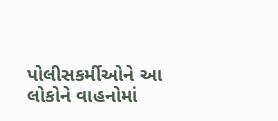પોલીસકર્મીઓને આ લોકોને વાહનોમાં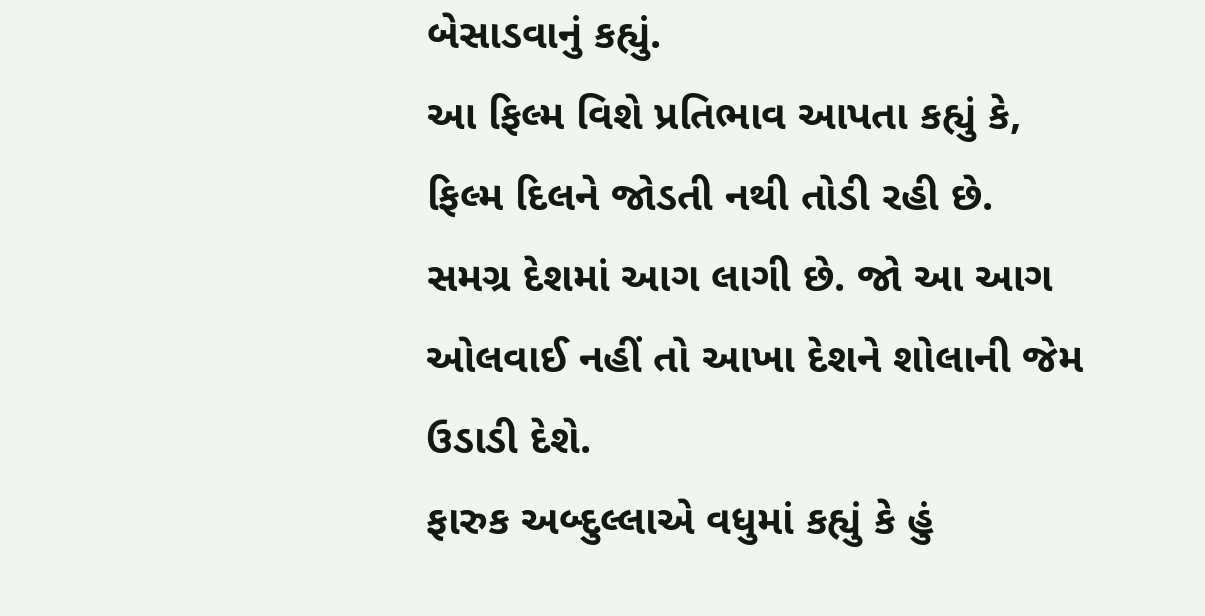બેસાડવાનું કહ્યું.
આ ફિલ્મ વિશે પ્રતિભાવ આપતા કહ્યું કે, ફિલ્મ દિલને જોડતી નથી તોડી રહી છે. સમગ્ર દેશમાં આગ લાગી છે. જો આ આગ ઓલવાઈ નહીં તો આખા દેશને શોલાની જેમ ઉડાડી દેશે.
ફારુક અબ્દુલ્લાએ વધુમાં કહ્યું કે હું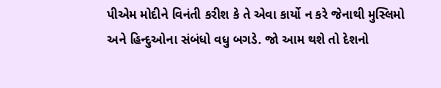પીએમ મોદીને વિનંતી કરીશ કે તે એવા કાર્યો ન કરે જેનાથી મુસ્લિમો અને હિન્દુઓના સંબંધો વધુ બગડે. જો આમ થશે તો દેશનો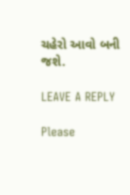ચહેરો આવો બની જશે.

LEAVE A REPLY

Please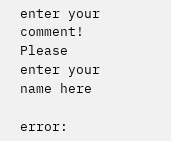enter your comment!
Please enter your name here

error: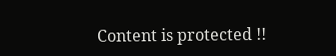Content is protected !!